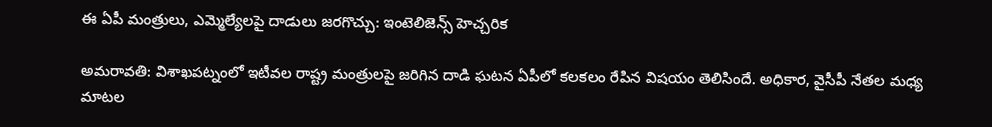ఈ ఏపీ మంత్రులు, ఎమ్మెల్యేలపై దాడులు జరగొచ్చు: ఇంటెలిజెన్స్ హెచ్చరిక

అమరావతి: విశాఖపట్నంలో ఇటీవల రాష్ట్ర మంత్రులపై జరిగిన దాడి ఘటన ఏపీలో కలకలం రేపిన విషయం తెలిసిందే. అధికార, వైసీపీ నేతల మధ్య మాటల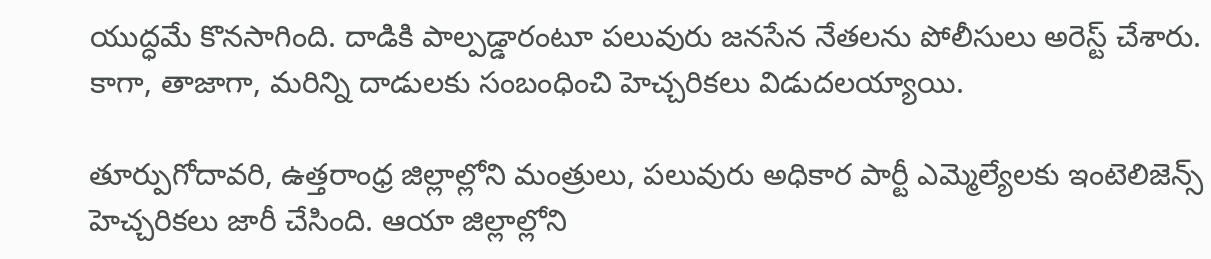యుద్ధమే కొనసాగింది. దాడికి పాల్పడ్డారంటూ పలువురు జనసేన నేతలను పోలీసులు అరెస్ట్ చేశారు. కాగా, తాజాగా, మరిన్ని దాడులకు సంబంధించి హెచ్చరికలు విడుదలయ్యాయి.

తూర్పుగోదావరి, ఉత్తరాంధ్ర జిల్లాల్లోని మంత్రులు, పలువురు అధికార పార్టీ ఎమ్మెల్యేలకు ఇంటెలిజెన్స్ హెచ్చరికలు జారీ చేసింది. ఆయా జిల్లాల్లోని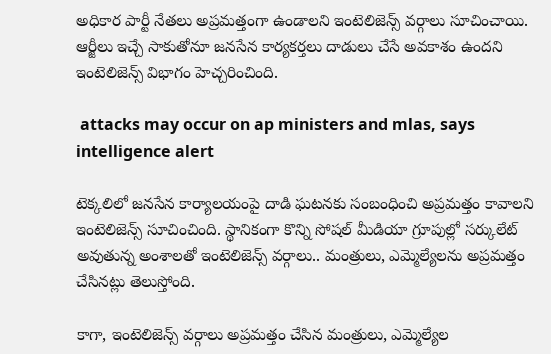అధికార పార్టీ నేతలు అప్రమత్తంగా ఉండాలని ఇంటెలిజెన్స్ వర్గాలు సూచించాయి. ఆర్జీలు ఇచ్చే సాకుతోనూ జనసేన కార్యకర్తలు దాడులు చేసే అవకాశం ఉందని ఇంటెలిజెన్స్ విభాగం హెచ్చరించింది.

 attacks may occur on ap ministers and mlas, says intelligence alert

టెక్కలిలో జనసేన కార్యాలయంపై దాడి ఘటనకు సంబంధించి అప్రమత్తం కావాలని ఇంటెలిజెన్స్ సూచించింది. స్థానికంగా కొన్ని సోషల్ మీడియా గ్రూపుల్లో సర్కులేట్ అవుతున్న అంశాలతో ఇంటెలిజెన్స్ వర్గాలు.. మంత్రులు, ఎమ్మెల్యేలను అప్రమత్తం చేసినట్లు తెలుస్తోంది.

కాగా, ఇంటెలిజెన్స్ వర్గాలు అప్రమత్తం చేసిన మంత్రులు, ఎమ్మెల్యేల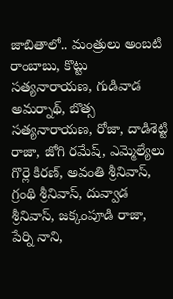జాబితాలో.. మంత్రులు అంబటి రాంబాబు, కొట్టు సత్యనారాయణ, గుడివాడ అమర్నాథ్, బొత్స సత్యనారాయణ, రోజా, దాడిశెట్టి రాజా, జోగి రమేష్, ఎమ్మెల్యేలు గొర్లె కిరణ్, అవంతి శ్రీనివాస్, గ్రంథి శ్రీనివాస్, దువ్వాడ శ్రీనివాస్, జక్కంపూడి రాజా, పేర్ని నాని,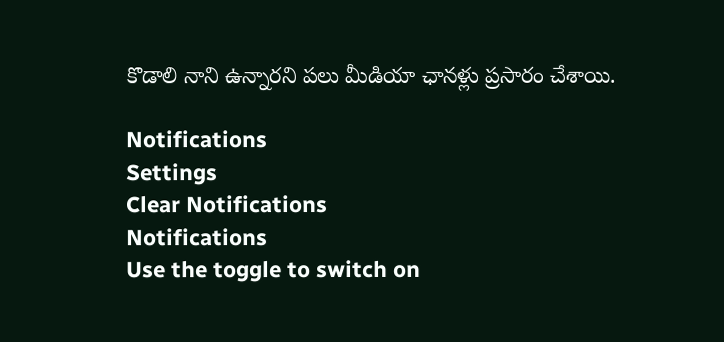కొడాలి నాని ఉన్నారని పలు మీడియా ఛానళ్లు ప్రసారం చేశాయి.

Notifications
Settings
Clear Notifications
Notifications
Use the toggle to switch on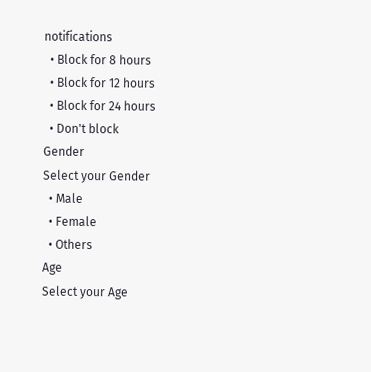notifications
  • Block for 8 hours
  • Block for 12 hours
  • Block for 24 hours
  • Don't block
Gender
Select your Gender
  • Male
  • Female
  • Others
Age
Select your Age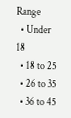Range
  • Under 18
  • 18 to 25
  • 26 to 35
  • 36 to 45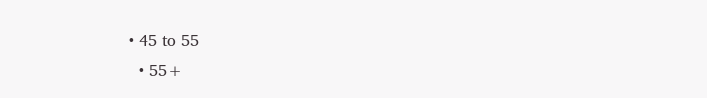• 45 to 55
  • 55+